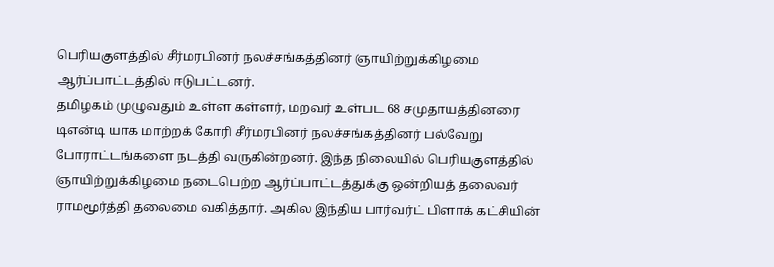பெரியகுளத்தில் சீர்மரபினர் நலச்சங்கத்தினர் ஞாயிற்றுக்கிழமை ஆர்ப்பாட்டத்தில் ஈடுபட்டனர்.
தமிழகம் முழுவதும் உள்ள கள்ளர், மறவர் உள்பட 68 சமுதாயத்தினரை டிஎன்டி யாக மாற்றக் கோரி சீர்மரபினர் நலச்சங்கத்தினர் பல்வேறு போராட்டங்களை நடத்தி வருகின்றனர். இந்த நிலையில் பெரியகுளத்தில் ஞாயிற்றுக்கிழமை நடைபெற்ற ஆர்ப்பாட்டத்துக்கு ஒன்றியத் தலைவர் ராமமூர்த்தி தலைமை வகித்தார். அகில இந்திய பார்வர்ட் பிளாக் கட்சியின்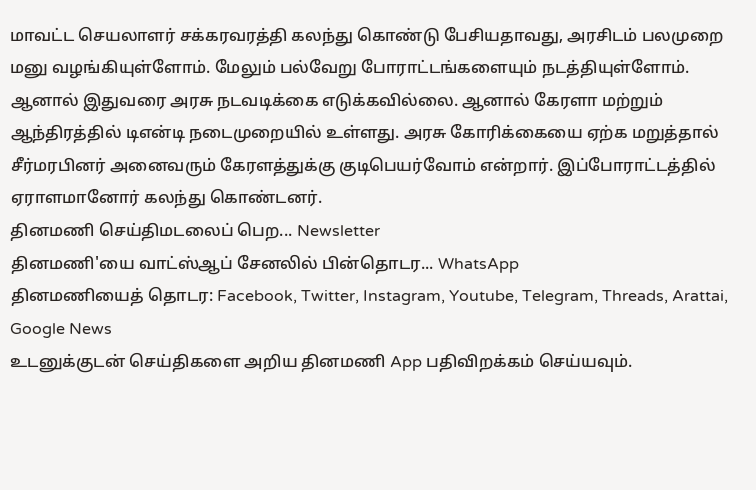மாவட்ட செயலாளர் சக்கரவரத்தி கலந்து கொண்டு பேசியதாவது, அரசிடம் பலமுறை மனு வழங்கியுள்ளோம். மேலும் பல்வேறு போராட்டங்களையும் நடத்தியுள்ளோம்.
ஆனால் இதுவரை அரசு நடவடிக்கை எடுக்கவில்லை. ஆனால் கேரளா மற்றும் ஆந்திரத்தில் டிஎன்டி நடைமுறையில் உள்ளது. அரசு கோரிக்கையை ஏற்க மறுத்தால் சீர்மரபினர் அனைவரும் கேரளத்துக்கு குடிபெயர்வோம் என்றார். இப்போராட்டத்தில் ஏராளமானோர் கலந்து கொண்டனர்.
தினமணி செய்திமடலைப் பெற... Newsletter
தினமணி'யை வாட்ஸ்ஆப் சேனலில் பின்தொடர... WhatsApp
தினமணியைத் தொடர: Facebook, Twitter, Instagram, Youtube, Telegram, Threads, Arattai, Google News
உடனுக்குடன் செய்திகளை அறிய தினமணி App பதிவிறக்கம் செய்யவும்.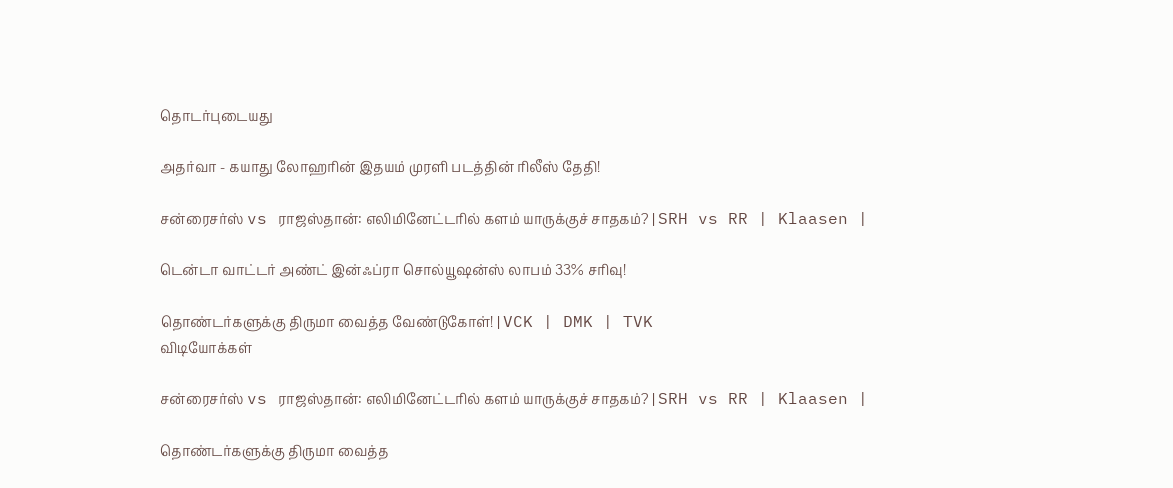தொடர்புடையது

அதர்வா - கயாது லோஹரின் இதயம் முரளி படத்தின் ரிலீஸ் தேதி!

சன்ரைசர்ஸ் vs ராஜஸ்தான்: எலிமினேட்டரில் களம் யாருக்குச் சாதகம்? | SRH vs RR | Klaasen |

டென்டா வாட்டர் அண்ட் இன்ஃப்ரா சொல்யூஷன்ஸ் லாபம் 33% சரிவு!

தொண்டர்களுக்கு திருமா வைத்த வேண்டுகோள்! | VCK | DMK | TVK
விடியோக்கள்

சன்ரைசர்ஸ் vs ராஜஸ்தான்: எலிமினேட்டரில் களம் யாருக்குச் சாதகம்? | SRH vs RR | Klaasen |

தொண்டர்களுக்கு திருமா வைத்த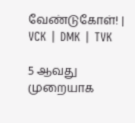வேண்டுகோள்! | VCK | DMK | TVK

5 ஆவது முறையாக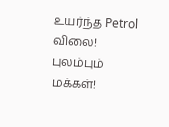உயர்ந்த Petrol விலை! புலம்பும் மக்கள்!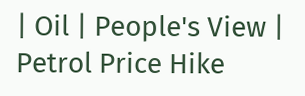| Oil | People's View | Petrol Price Hike